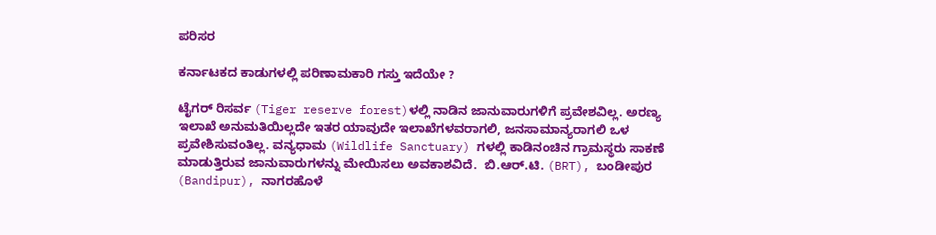ಪರಿಸರ

ಕರ್ನಾಟಕದ ಕಾಡುಗಳಲ್ಲಿ ಪರಿಣಾಮಕಾರಿ ಗಸ್ತು ಇದೆಯೇ ?

ಟೈಗರ್‌ ರಿಸರ್ವ (Tiger reserve forest)ಳಲ್ಲಿ ನಾಡಿನ ಜಾನುವಾರುಗಳಿಗೆ ಪ್ರವೇಶವಿಲ್ಲ. ಅರಣ್ಯ ಇಲಾಖೆ ಅನುಮತಿಯಿಲ್ಲದೇ ಇತರ ಯಾವುದೇ ಇಲಾಖೆಗಳವರಾಗಲಿ, ಜನಸಾಮಾನ್ಯರಾಗಲಿ ಒಳ ಪ್ರವೇಶಿಸುವಂತಿಲ್ಲ. ವನ್ಯಧಾಮ (Wildlife Sanctuary) ಗಳಲ್ಲಿ ಕಾಡಿನಂಚಿನ ಗ್ರಾಮಸ್ಥರು ಸಾಕಣೆ ಮಾಡುತ್ತಿರುವ ಜಾನುವಾರುಗಳನ್ನು ಮೇಯಿಸಲು ಅವಕಾಶವಿದೆ.  ಬಿ.ಆರ್.ಟಿ. (BRT), ಬಂಡೀಪುರ (Bandipur), ನಾಗರಹೊಳೆ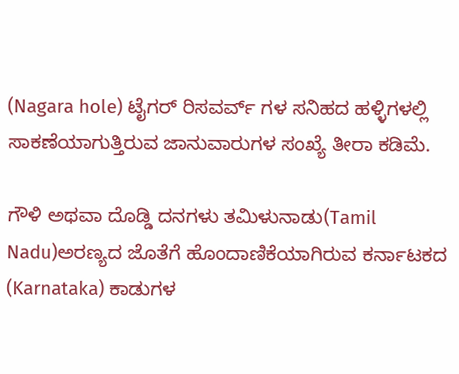(Nagara hole) ಟೈಗರ್‌ ರಿಸವರ್ವ್‌ ಗಳ ಸನಿಹದ ಹಳ್ಳಿಗಳಲ್ಲಿ ಸಾಕಣೆಯಾಗುತ್ತಿರುವ ಜಾನುವಾರುಗಳ ಸಂಖ್ಯೆ ತೀರಾ ಕಡಿಮೆ.

ಗೌಳಿ ಅಥವಾ ದೊಡ್ಡಿ ದನಗಳು ತಮಿಳುನಾಡು(Tamil Nadu)ಅರಣ್ಯದ ಜೊತೆಗೆ ಹೊಂದಾಣಿಕೆಯಾಗಿರುವ ಕರ್ನಾಟಕದ (Karnataka) ಕಾಡುಗಳ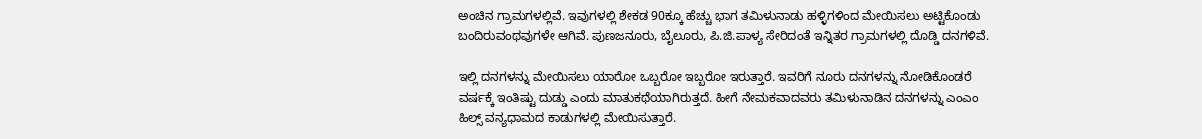ಅಂಚಿನ ಗ್ರಾಮಗಳಲ್ಲಿವೆ. ಇವುಗಳಲ್ಲಿ ಶೇಕಡ 90ಕ್ಕೂ ಹೆಚ್ಚು ಭಾಗ ತಮಿಳುನಾಡು ಹಳ್ಳಿಗಳಿಂದ ಮೇಯಿಸಲು ಅಟ್ಟಿಕೊಂಡು ಬಂದಿರುವಂಥವುಗಳೇ ಆಗಿವೆ. ಪುಣಜನೂರು, ಬೈಲೂರು, ಪಿ.ಜಿ.ಪಾಳ್ಯ ಸೇರಿದಂತೆ ಇನ್ನಿತರ ಗ್ರಾಮಗಳಲ್ಲಿ ದೊಡ್ಡಿ ದನಗಳಿವೆ.

ಇಲ್ಲಿ ದನಗಳನ್ನು ಮೇಯಿಸಲು ಯಾರೋ ಒಬ್ಬರೋ ಇಬ್ಬರೋ ಇರುತ್ತಾರೆ. ಇವರಿಗೆ ನೂರು ದನಗಳನ್ನು ನೋಡಿಕೊಂಡರೆ ವರ್ಷಕ್ಕೆ ಇಂತಿಷ್ಟು ದುಡ್ಡು ಎಂದು ಮಾತುಕಥೆಯಾಗಿರುತ್ತದೆ. ಹೀಗೆ ನೇಮಕವಾದವರು ತಮಿಳುನಾಡಿನ ದನಗಳನ್ನು ಎಂಎಂ ಹಿಲ್ಸ್‌ ವನ್ಯಧಾಮದ ಕಾಡುಗಳಲ್ಲಿ ಮೇಯಿಸುತ್ತಾರೆ.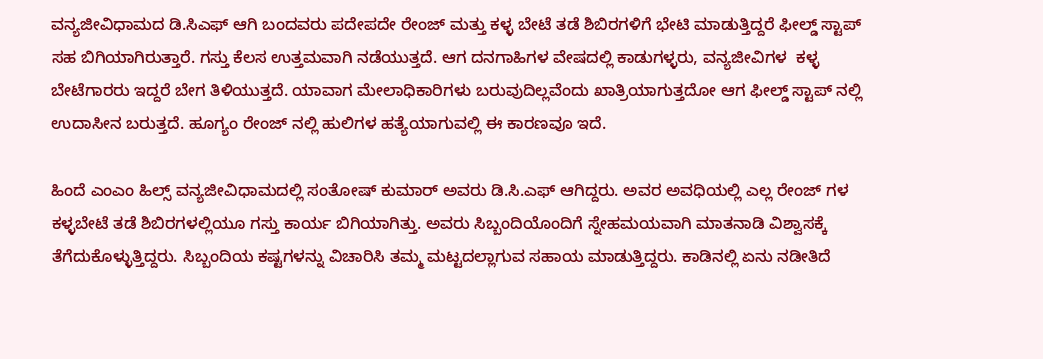ವನ್ಯಜೀವಿಧಾಮದ ಡಿ.ಸಿಎಫ್‌ ಆಗಿ ಬಂದವರು ಪದೇಪದೇ ರೇಂಜ್‌ ಮತ್ತು ಕಳ್ಳ ಬೇಟೆ ತಡೆ ಶಿಬಿರಗಳಿಗೆ ಭೇಟಿ ಮಾಡುತ್ತಿದ್ದರೆ ಫೀಲ್ಡ್‌ ಸ್ಟಾಪ್‌ ಸಹ ಬಿಗಿಯಾಗಿರುತ್ತಾರೆ. ಗಸ್ತು ಕೆಲಸ ಉತ್ತಮವಾಗಿ ನಡೆಯುತ್ತದೆ. ಆಗ ದನಗಾಹಿಗಳ ವೇಷದಲ್ಲಿ ಕಾಡುಗಳ್ಳರು, ವನ್ಯಜೀವಿಗಳ  ಕಳ್ಳ ಬೇಟೆಗಾರರು ಇದ್ದರೆ ಬೇಗ ತಿಳಿಯುತ್ತದೆ. ಯಾವಾಗ ಮೇಲಾಧಿಕಾರಿಗಳು ಬರುವುದಿಲ್ಲವೆಂದು ಖಾತ್ರಿಯಾಗುತ್ತದೋ ಆಗ ಫೀಲ್ಡ್‌ ಸ್ಟಾಪ್‌ ನಲ್ಲಿ ಉದಾಸೀನ ಬರುತ್ತದೆ. ಹೂಗ್ಯಂ ರೇಂಜ್‌ ನಲ್ಲಿ ಹುಲಿಗಳ ಹತ್ಯೆಯಾಗುವಲ್ಲಿ ಈ ಕಾರಣವೂ ಇದೆ.

ಹಿಂದೆ ಎಂಎಂ ಹಿಲ್ಸ್‌ ವನ್ಯಜೀವಿಧಾಮದಲ್ಲಿ ಸಂತೋಷ್‌ ಕುಮಾರ್‌ ಅವರು ಡಿ.ಸಿ.ಎಫ್‌ ಆಗಿದ್ದರು. ಅವರ ಅವಧಿಯಲ್ಲಿ ಎಲ್ಲ ರೇಂಜ್‌ ಗಳ ಕಳ್ಳಬೇಟೆ ತಡೆ ಶಿಬಿರಗಳಲ್ಲಿಯೂ ಗಸ್ತು ಕಾರ್ಯ ಬಿಗಿಯಾಗಿತ್ತು. ಅವರು ಸಿಬ್ಬಂದಿಯೊಂದಿಗೆ ಸ್ನೇಹಮಯವಾಗಿ ಮಾತನಾಡಿ ವಿಶ್ವಾಸಕ್ಕೆ ತೆಗೆದುಕೊಳ್ಳುತ್ತಿದ್ದರು. ಸಿಬ್ಬಂದಿಯ ಕಷ್ಟಗಳನ್ನು ವಿಚಾರಿಸಿ ತಮ್ಮ ಮಟ್ಟದಲ್ಲಾಗುವ ಸಹಾಯ ಮಾಡುತ್ತಿದ್ದರು. ಕಾಡಿನಲ್ಲಿ ಏನು ನಡೀತಿದೆ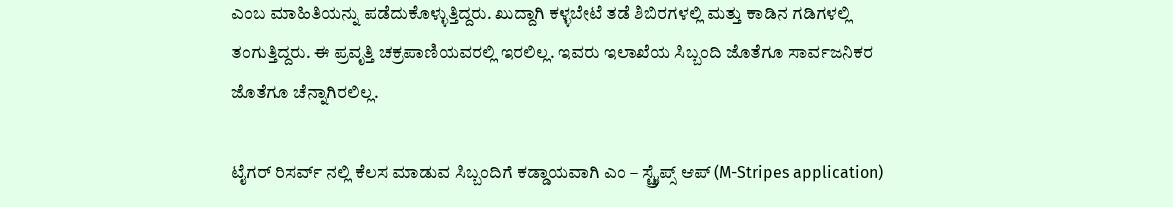ಎಂಬ ಮಾಹಿತಿಯನ್ನು ಪಡೆದುಕೊಳ್ಳುತ್ತಿದ್ದರು. ಖುದ್ದಾಗಿ ಕಳ್ಳಬೇಟೆ ತಡೆ ಶಿಬಿರಗಳಲ್ಲಿ ಮತ್ತು ಕಾಡಿನ ಗಡಿಗಳಲ್ಲಿ ತಂಗುತ್ತಿದ್ದರು. ಈ ಪ್ರವೃತ್ತಿ ಚಕ್ರಪಾಣಿಯವರಲ್ಲಿ ಇರಲಿಲ್ಲ. ಇವರು ಇಲಾಖೆಯ ಸಿಬ್ಬಂದಿ ಜೊತೆಗೂ ಸಾರ್ವಜನಿಕರ ಜೊತೆಗೂ ಚೆನ್ನಾಗಿರಲಿಲ್ಲ.

ಟೈಗರ್‌ ರಿಸರ್ವ್‌ ನಲ್ಲಿ ಕೆಲಸ ಮಾಡುವ ಸಿಬ್ಬಂದಿಗೆ ಕಡ್ಡಾಯವಾಗಿ ಎಂ – ಸ್ಟ್ರೈಪ್ಸ್‌ ಆಪ್‌ (M-Stripes application)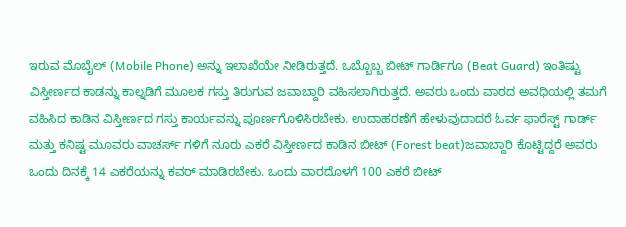ಇರುವ ಮೊಬೈಲ್ (Mobile Phone) ಅನ್ನು ಇಲಾಖೆಯೇ ನೀಡಿರುತ್ತದೆ. ಒಬ್ಬೊಬ್ಬ ಬೀಟ್‌ ಗಾರ್ಡಿಗೂ (Beat Guard) ಇಂತಿಷ್ಟು ವಿಸ್ತೀರ್ಣದ ಕಾಡನ್ನು ಕಾಲ್ನಡಿಗೆ ಮೂಲಕ ಗಸ್ತು ತಿರುಗುವ ಜವಾಬ್ದಾರಿ ವಹಿಸಲಾಗಿರುತ್ತದೆ. ಅವರು ಒಂದು ವಾರದ ಅವಧಿಯಲ್ಲಿ ತಮಗೆ ವಹಿಸಿದ ಕಾಡಿನ ವಿಸ್ತೀರ್ಣದ ಗಸ್ತು ಕಾರ್ಯವನ್ನು ಪೂರ್ಣಗೊಳಿಸಿರಬೇಕು. ಉದಾಹರಣೆಗೆ ಹೇಳುವುದಾದರೆ ಓರ್ವ ಫಾರೆಸ್ಟ್‌ ಗಾರ್ಡ್‌ ಮತ್ತು ಕನಿಷ್ಟ ಮೂವರು ವಾಚರ್ಸ್‌ ಗಳಿಗೆ ನೂರು ಎಕರೆ ವಿಸ್ತೀರ್ಣದ ಕಾಡಿನ ಬೀಟ್‌ (Forest beat)ಜವಾಬ್ದಾರಿ ಕೊಟ್ಟಿದ್ದರೆ ಅವರು ಒಂದು ದಿನಕ್ಕೆ 14 ಎಕರೆಯನ್ನು ಕವರ್‌ ಮಾಡಿರಬೇಕು. ಒಂದು ವಾರದೊಳಗೆ 100 ಎಕರೆ ಬೀಟ್‌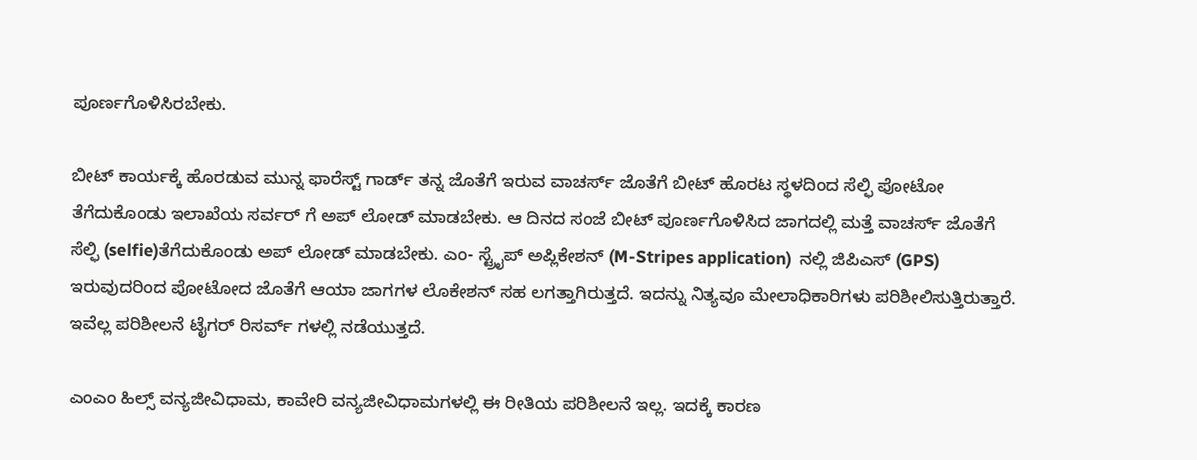ಪೂರ್ಣಗೊಳಿಸಿರಬೇಕು.

ಬೀಟ್‌ ಕಾರ್ಯಕ್ಕೆ ಹೊರಡುವ ಮುನ್ನ ಫಾರೆಸ್ಟ್‌ ಗಾರ್ಡ್‌ ತನ್ನ ಜೊತೆಗೆ ಇರುವ ವಾಚರ್ಸ್‌ ಜೊತೆಗೆ ಬೀಟ್‌ ಹೊರಟ ಸ್ಥಳದಿಂದ ಸೆಲ್ಫಿ ಪೋಟೋ ತೆಗೆದುಕೊಂಡು ಇಲಾಖೆಯ ಸರ್ವರ್‌ ಗೆ ಅಪ್‌ ಲೋಡ್‌ ಮಾಡಬೇಕು. ಆ ದಿನದ ಸಂಜೆ ಬೀಟ್ ಪೂರ್ಣಗೊಳಿಸಿದ ಜಾಗದಲ್ಲಿ ಮತ್ತೆ ವಾಚರ್ಸ್‌ ಜೊತೆಗೆ ಸೆಲ್ಫಿ (selfie)ತೆಗೆದುಕೊಂಡು ಅಪ್‌ ಲೋಡ್‌ ಮಾಡಬೇಕು. ಎಂ- ಸ್ಟ್ರೈಪ್‌ ಅಪ್ಲಿಕೇಶನ್‌ (M-Stripes application)  ನಲ್ಲಿ ಜಿಪಿಎಸ್ (GPS) ಇರುವುದರಿಂದ ಪೋಟೋದ ಜೊತೆಗೆ ಆಯಾ ಜಾಗಗಳ ಲೊಕೇಶನ್‌ ಸಹ ಲಗತ್ತಾಗಿರುತ್ತದೆ. ಇದನ್ನು ನಿತ್ಯವೂ ಮೇಲಾಧಿಕಾರಿಗಳು ಪರಿಶೀಲಿಸುತ್ತಿರುತ್ತಾರೆ. ಇವೆಲ್ಲ ಪರಿಶೀಲನೆ ಟೈಗರ್‌ ರಿಸರ್ವ್‌ ಗಳಲ್ಲಿ ನಡೆಯುತ್ತದೆ.

ಎಂಎಂ ಹಿಲ್ಸ್‌ ವನ್ಯಜೀವಿಧಾಮ, ಕಾವೇರಿ ವನ್ಯಜೀವಿಧಾಮಗಳಲ್ಲಿ ಈ ರೀತಿಯ ಪರಿಶೀಲನೆ ಇಲ್ಲ. ಇದಕ್ಕೆ ಕಾರಣ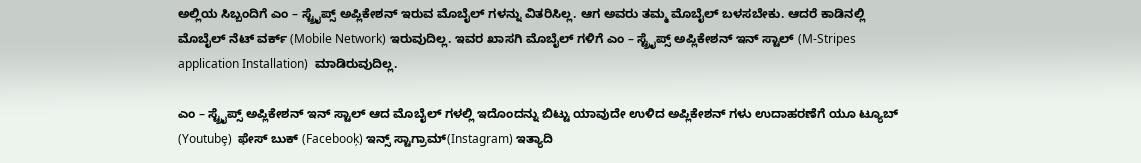ಅಲ್ಲಿಯ ಸಿಬ್ಬಂದಿಗೆ ಎಂ – ಸ್ಟ್ರೈಪ್ಸ್‌ ಅಪ್ಲಿಕೇಶನ್‌ ಇರುವ ಮೊಬೈಲ್‌ ಗಳನ್ನು ವಿತರಿಸಿಲ್ಲ. ಆಗ ಅವರು ತಮ್ಮ ಮೊಬೈಲ್‌ ಬಳಸಬೇಕು. ಆದರೆ ಕಾಡಿನಲ್ಲಿ ಮೊಬೈಲ್‌ ನೆಟ್‌ ವರ್ಕ್‌ (Mobile Network) ಇರುವುದಿಲ್ಲ. ಇವರ ಖಾಸಗಿ ಮೊಬೈಲ್‌ ಗಳಿಗೆ ಎಂ – ಸ್ಟ್ರೈಪ್ಸ್‌ ಅಪ್ಲಿಕೇಶನ್‌ ಇನ್‌ ಸ್ಟಾಲ್‌ (M-Stripes application Installation)  ಮಾಡಿರುವುದಿಲ್ಲ.

ಎಂ – ಸ್ಟ್ರೈಪ್ಸ್‌ ಅಪ್ಲಿಕೇಶನ್‌ ಇನ್‌ ಸ್ಟಾಲ್‌ ಆದ ಮೊಬೈಲ್‌ ಗಳಲ್ಲಿ ಇದೊಂದನ್ನು ಬಿಟ್ಟು ಯಾವುದೇ ಉಳಿದ ಅಪ್ಲಿಕೇಶನ್‌ ಗಳು ಉದಾಹರಣೆಗೆ ಯೂ ಟ್ಯೂಬ್‌ (Youtubȩ)  ಫೇಸ್‌ ಬುಕ್‌ (Facebooķ) ಇನ್ಸ್‌ ಸ್ಟಾಗ್ರಾಮ್‌(Instagram) ಇತ್ಯಾದಿ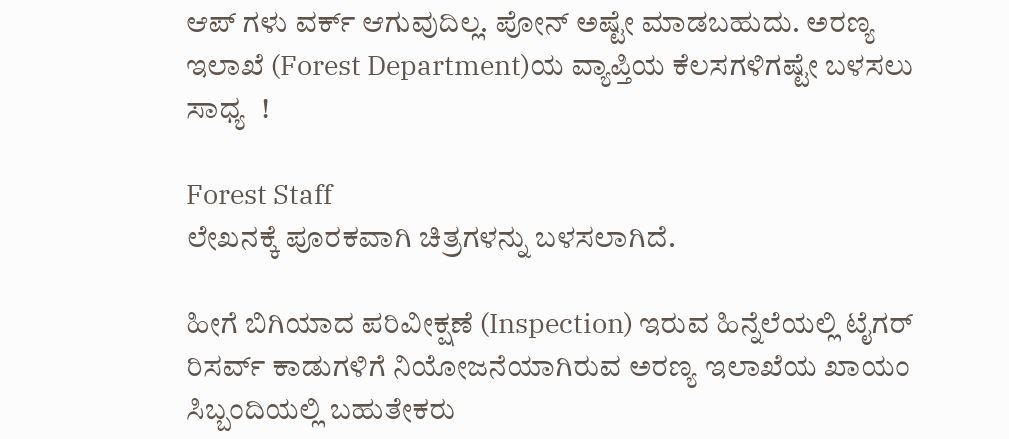ಆಪ್‌ ಗಳು ವರ್ಕ್‌ ಆಗುವುದಿಲ್ಲ. ಪೋನ್‌ ಅಷ್ಟೇ ಮಾಡಬಹುದು. ಅರಣ್ಯ ಇಲಾಖೆ (Forest Department)ಯ ವ್ಯಾಪ್ತಿಯ ಕೆಲಸಗಳಿಗಷ್ಟೇ ಬಳಸಲು ಸಾಧ್ಯ  !

Forest Staff
ಲೇಖನಕ್ಕೆ ಪೂರಕವಾಗಿ ಚಿತ್ರಗಳನ್ನು ಬಳಸಲಾಗಿದೆ.

ಹೀಗೆ ಬಿಗಿಯಾದ ಪರಿವೀಕ್ಷಣೆ (Inspection) ಇರುವ ಹಿನ್ನೆಲೆಯಲ್ಲಿ ಟೈಗರ್ ರಿಸರ್ವ್‌ ಕಾಡುಗಳಿಗೆ ನಿಯೋಜನೆಯಾಗಿರುವ ಅರಣ್ಯ ಇಲಾಖೆಯ ಖಾಯಂ ಸಿಬ್ಬಂದಿಯಲ್ಲಿ ಬಹುತೇಕರು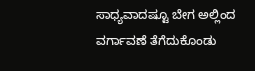ಸಾಧ್ಯವಾದಷ್ಟೂ ಬೇಗ ಅಲ್ಲಿಂದ ವರ್ಗಾವಣೆ ತೆಗೆದುಕೊಂಡು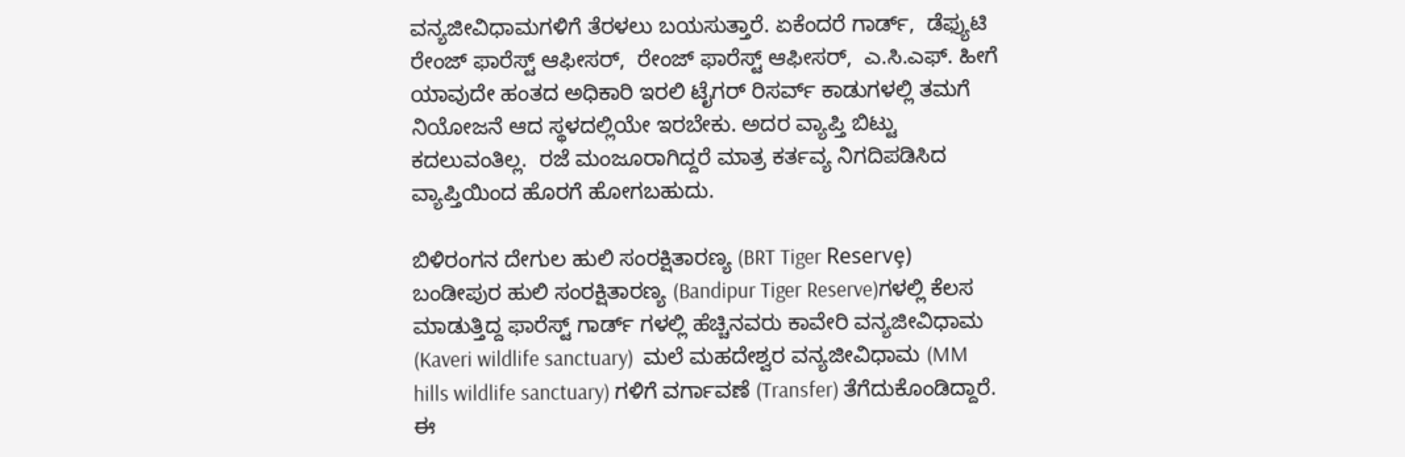ವನ್ಯಜೀವಿಧಾಮಗಳಿಗೆ ತೆರಳಲು ಬಯಸುತ್ತಾರೆ. ಏಕೆಂದರೆ ಗಾರ್ಡ್‌,  ಡೆಫ್ಯುಟಿ ರೇಂಜ್‌ ಫಾರೆಸ್ಟ್‌ ಆಫೀಸರ್‌,  ರೇಂಜ್‌ ಫಾರೆಸ್ಟ್‌ ಆಫೀಸರ್‌,  ಎ.ಸಿ.ಎಫ್. ಹೀಗೆ ಯಾವುದೇ ಹಂತದ ಅಧಿಕಾರಿ ಇರಲಿ ಟೈಗರ್‌ ರಿಸರ್ವ್‌ ಕಾಡುಗಳಲ್ಲಿ ತಮಗೆ ನಿಯೋಜನೆ ಆದ ಸ್ಥಳದಲ್ಲಿಯೇ ಇರಬೇಕು. ಅದರ ವ್ಯಾಪ್ತಿ ಬಿಟ್ಟು ಕದಲುವಂತಿಲ್ಲ.  ರಜೆ ಮಂಜೂರಾಗಿದ್ದರೆ ಮಾತ್ರ ಕರ್ತವ್ಯ ನಿಗದಿಪಡಿಸಿದ ವ್ಯಾಪ್ತಿಯಿಂದ ಹೊರಗೆ ಹೋಗಬಹುದು.

ಬಿಳಿರಂಗನ ದೇಗುಲ ಹುಲಿ ಸಂರಕ್ಷಿತಾರಣ್ಯ (BRT Tiger Reservȩ)  ಬಂಡೀಪುರ ಹುಲಿ ಸಂರಕ್ಷಿತಾರಣ್ಯ (Bandipur Tiger Reserve)ಗಳಲ್ಲಿ ಕೆಲಸ ಮಾಡುತ್ತಿದ್ದ ಫಾರೆಸ್ಟ್‌ ಗಾರ್ಡ್‌ ಗಳಲ್ಲಿ ಹೆಚ್ಚಿನವರು ಕಾವೇರಿ ವನ್ಯಜೀವಿಧಾಮ (Kaveri wildlife sanctuary)  ಮಲೆ ಮಹದೇಶ್ವರ ವನ್ಯಜೀವಿಧಾಮ (MM hills wildlife sanctuary) ಗಳಿಗೆ ವರ್ಗಾವಣೆ (Transfer) ತೆಗೆದುಕೊಂಡಿದ್ದಾರೆ. ಈ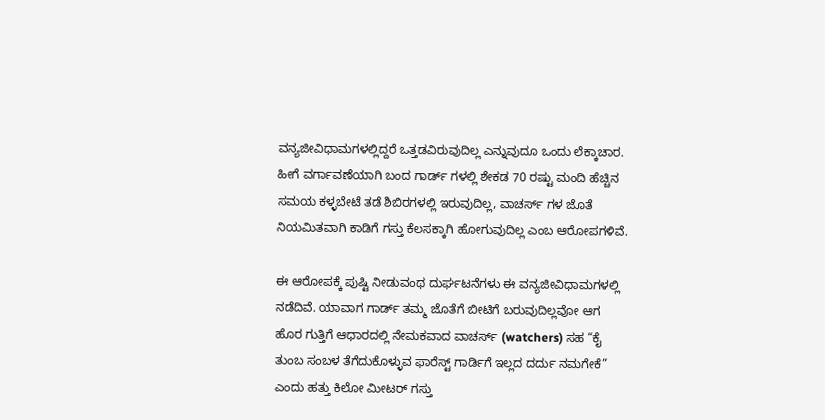ವನ್ಯಜೀವಿಧಾಮಗಳಲ್ಲಿದ್ದರೆ ಒತ್ತಡವಿರುವುದಿಲ್ಲ ಎನ್ನುವುದೂ ಒಂದು ಲೆಕ್ಕಾಚಾರ. ಹೀಗೆ ವರ್ಗಾವಣೆಯಾಗಿ ಬಂದ ಗಾರ್ಡ್‌ ಗಳಲ್ಲಿ ಶೇಕಡ 70 ರಷ್ಟು ಮಂದಿ ಹೆಚ್ಚಿನ ಸಮಯ ಕಳ್ಳಬೇಟೆ ತಡೆ ಶಿಬಿರಗಳಲ್ಲಿ ಇರುವುದಿಲ್ಲ, ವಾಚರ್ಸ್‌ ಗಳ ಜೊತೆ ನಿಯಮಿತವಾಗಿ ಕಾಡಿಗೆ ಗಸ್ತು ಕೆಲಸಕ್ಕಾಗಿ ಹೋಗುವುದಿಲ್ಲ ಎಂಬ ಆರೋಪಗಳಿವೆ.

ಈ ಆರೋಪಕ್ಕೆ ಪುಷ್ಟಿ ನೀಡುವಂಥ ದುರ್ಘಟನೆಗಳು ಈ ವನ್ಯಜೀವಿಧಾಮಗಳಲ್ಲಿ ನಡೆದಿವೆ. ಯಾವಾಗ ಗಾರ್ಡ್‌ ತಮ್ಮ ಜೊತೆಗೆ ಬೀಟಿಗೆ ಬರುವುದಿಲ್ಲವೋ ಆಗ ಹೊರ ಗುತ್ತಿಗೆ ಆಧಾರದಲ್ಲಿ ನೇಮಕವಾದ ವಾಚರ್ಸ್‌ (watchers) ಸಹ “ಕೈ ತುಂಬ ಸಂಬಳ ತೆಗೆದುಕೊಳ್ಳುವ ಫಾರೆಸ್ಟ್‌ ಗಾರ್ಡಿಗೆ ಇಲ್ಲದ ದರ್ದು ನಮಗೇಕೆ” ಎಂದು ಹತ್ತು ಕಿಲೋ ಮೀಟರ್‌ ಗಸ್ತು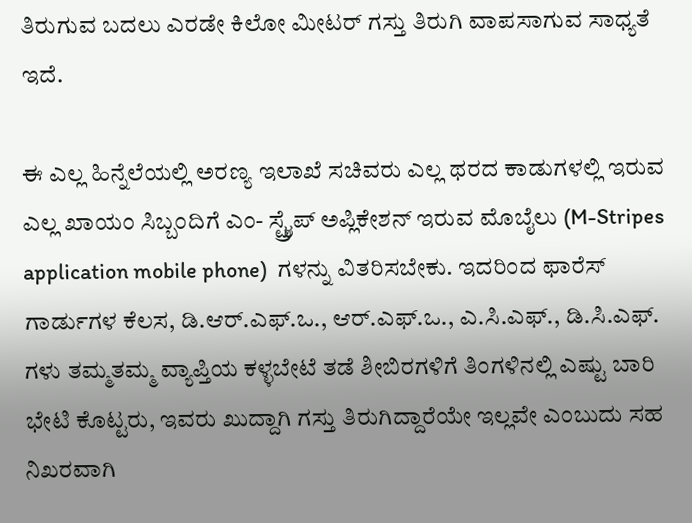ತಿರುಗುವ ಬದಲು ಎರಡೇ ಕಿಲೋ ಮೀಟರ್‌ ಗಸ್ತು ತಿರುಗಿ ವಾಪಸಾಗುವ ಸಾಧ್ಯತೆ ಇದೆ.

ಈ ಎಲ್ಲ ಹಿನ್ನೆಲೆಯಲ್ಲಿ ಅರಣ್ಯ ಇಲಾಖೆ ಸಚಿವರು ಎಲ್ಲ ಥರದ ಕಾಡುಗಳಲ್ಲಿ ಇರುವ ಎಲ್ಲ ಖಾಯಂ ಸಿಬ್ಬಂದಿಗೆ ಎಂ- ಸ್ಟ್ರೈಪ್‌ ಅಪ್ಲಿಕೇಶನ್‌ ಇರುವ ಮೊಬೈಲು (M-Stripes application mobile phone)  ಗಳನ್ನು ವಿತರಿಸಬೇಕು. ಇದರಿಂದ ಫಾರೆಸ್‌ ಗಾರ್ಡುಗಳ ಕೆಲಸ, ಡಿ.ಆರ್.ಎಫ್.ಒ., ಆರ್.ಎಫ್.ಒ., ಎ.ಸಿ.ಎಫ್., ಡಿ.ಸಿ.ಎಫ್. ಗಳು ತಮ್ಮತಮ್ಮ ವ್ಯಾಪ್ತಿಯ ಕಳ್ಳಬೇಟೆ ತಡೆ ಶೀಬಿರಗಳಿಗೆ ತಿಂಗಳಿನಲ್ಲಿ ಎಷ್ಟು ಬಾರಿ ಭೇಟಿ ಕೊಟ್ಟರು, ಇವರು ಖುದ್ದಾಗಿ ಗಸ್ತು ತಿರುಗಿದ್ದಾರೆಯೇ ಇಲ್ಲವೇ ಎಂಬುದು ಸಹ ನಿಖರವಾಗಿ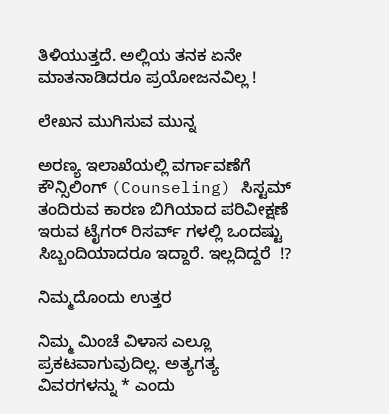ತಿಳಿಯುತ್ತದೆ. ಅಲ್ಲಿಯ ತನಕ ಏನೇ ಮಾತನಾಡಿದರೂ ಪ್ರಯೋಜನವಿಲ್ಲ !

ಲೇಖನ ಮುಗಿಸುವ ಮುನ್ನ

ಅರಣ್ಯ ಇಲಾಖೆಯಲ್ಲಿ ವರ್ಗಾವಣೆಗೆ ಕೌನ್ಸಿಲಿಂಗ್‌ (Counseling) ಸಿಸ್ಟಮ್‌ ತಂದಿರುವ ಕಾರಣ ಬಿಗಿಯಾದ ಪರಿವೀಕ್ಷಣೆ ಇರುವ ಟೈಗರ್‌ ರಿಸರ್ವ್‌ ಗಳಲ್ಲಿ ಒಂದಷ್ಟು ಸಿಬ್ಬಂದಿಯಾದರೂ ಇದ್ದಾರೆ. ಇಲ್ಲದಿದ್ದರೆ  !?

ನಿಮ್ಮದೊಂದು ಉತ್ತರ

ನಿಮ್ಮ ಮಿಂಚೆ ವಿಳಾಸ ಎಲ್ಲೂ ಪ್ರಕಟವಾಗುವುದಿಲ್ಲ. ಅತ್ಯಗತ್ಯ ವಿವರಗಳನ್ನು * ಎಂದು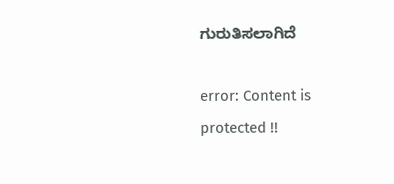ಗುರುತಿಸಲಾಗಿದೆ

error: Content is protected !!